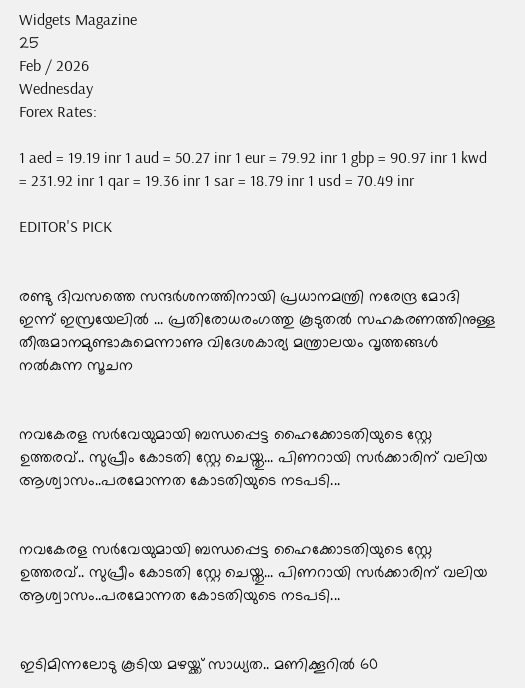Widgets Magazine
25
Feb / 2026
Wednesday
Forex Rates:

1 aed = 19.19 inr 1 aud = 50.27 inr 1 eur = 79.92 inr 1 gbp = 90.97 inr 1 kwd = 231.92 inr 1 qar = 19.36 inr 1 sar = 18.79 inr 1 usd = 70.49 inr

EDITOR'S PICK


രണ്ടു ദിവസത്തെ സന്ദർശനത്തിനായി പ്രധാനമന്ത്രി നരേന്ദ്ര മോദി ഇന്ന് ഇസ്രയേലിൽ ... പ്രതിരോധരംഗത്തു കൂടുതൽ സഹകരണത്തിനുള്ള തീരുമാനമുണ്ടാകുമെന്നാണു വിദേശകാര്യ മന്ത്രാലയം വൃത്തങ്ങൾ നൽകുന്ന സൂചന


നവകേരള സർവേയുമായി ബന്ധപ്പെട്ട ഹൈക്കോടതിയുടെ സ്റ്റേ ഉത്തരവ്.. സുപ്രീം കോടതി സ്റ്റേ ചെയ്തു... പിണറായി സർക്കാരിന് വലിയ ആശ്വാസം..പരമോന്നത കോടതിയുടെ നടപടി...


നവകേരള സർവേയുമായി ബന്ധപ്പെട്ട ഹൈക്കോടതിയുടെ സ്റ്റേ ഉത്തരവ്.. സുപ്രീം കോടതി സ്റ്റേ ചെയ്തു... പിണറായി സർക്കാരിന് വലിയ ആശ്വാസം..പരമോന്നത കോടതിയുടെ നടപടി...


ഇടിമിന്നലോടു കൂടിയ മഴയ്ക്ക് സാധ്യത.. മണിക്കൂറിൽ 60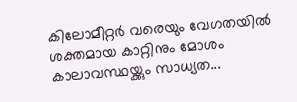കിലോമീറ്റർ വരെയും വേഗതയിൽ ശക്തമായ കാറ്റിനും മോശം കാലാവസ്ഥയ്ക്കും സാധ്യത...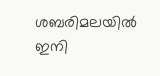ശബരിമലയിൽ ഇനി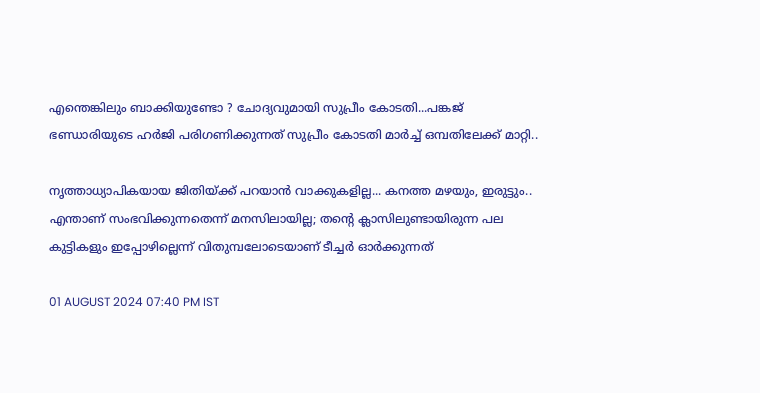എന്തെങ്കിലും ബാക്കിയുണ്ടോ ? ചോദ്യവുമായി സുപ്രീം കോടതി...പങ്കജ് ഭണ്ഡാരിയുടെ ഹർജി പരിഗണിക്കുന്നത് സുപ്രീം കോടതി മാർച്ച് ഒമ്പതിലേക്ക് മാറ്റി..

നൃത്താധ്യാപികയായ ജിതിയ്ക്ക് പറയാന്‍ വാക്കുകളില്ല... കനത്ത മഴയും, ഇരുട്ടും.. എന്താണ് സംഭവിക്കുന്നതെന്ന് മനസിലായില്ല; തന്റെ ക്ലാസിലുണ്ടായിരുന്ന പല കുട്ടികളും ഇപ്പോഴില്ലെന്ന് വിതുമ്പലോടെയാണ് ടീച്ചര്‍ ഓര്‍ക്കുന്നത്

01 AUGUST 2024 07:40 PM IST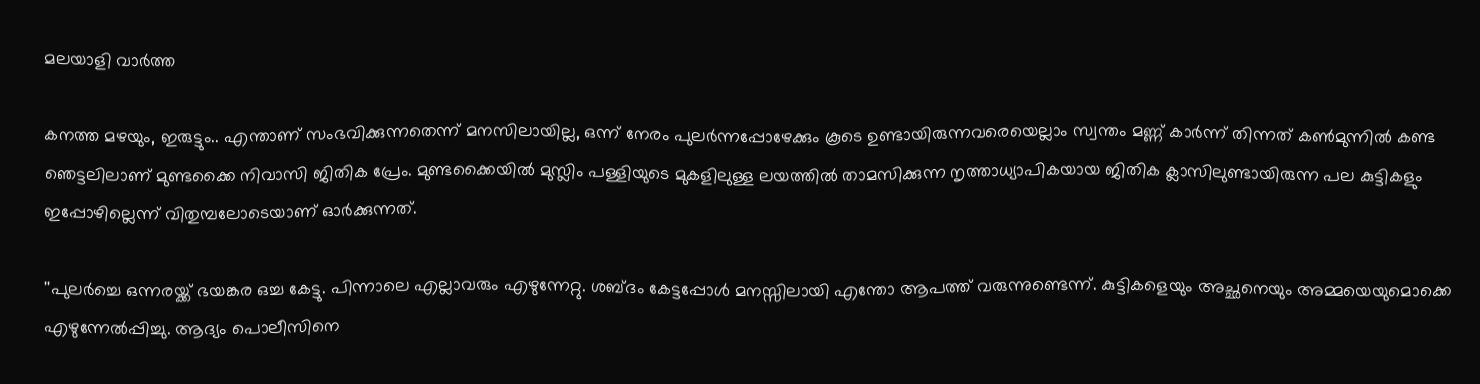മലയാളി വാര്‍ത്ത

കനത്ത മഴയും, ഇരുട്ടും.. എന്താണ് സംഭവിക്കുന്നതെന്ന് മനസിലായില്ല, ഒന്ന് നേരം പുലര്‍ന്നപ്പോഴേക്കും കൂടെ ഉണ്ടായിരുന്നവരെയെല്ലാം സ്വന്തം മണ്ണ് കാര്‍ന്ന് തിന്നത് കണ്‍മുന്നില്‍ കണ്ട ഞെട്ടലിലാണ് മുണ്ടക്കൈ നിവാസി ജിതിക പ്രേം. മുണ്ടക്കൈയില്‍ മുസ്ലിം പള്ളിയുടെ മുകളിലുള്ള ലയത്തില്‍ താമസിക്കുന്ന നൃത്താധ്യാപികയായ ജിതിക ക്ലാസിലുണ്ടായിരുന്ന പല കുട്ടികളും ഇപ്പോഴില്ലെന്ന് വിതുമ്പലോടെയാണ് ഓര്‍ക്കുന്നത്.

''പുലര്‍ച്ചെ ഒന്നരയ്ക്ക് ഭയങ്കര ഒച്ച കേട്ടു. പിന്നാലെ എല്ലാവരും എഴുന്നേറ്റു. ശബ്ദം കേട്ടപ്പോള്‍ മനസ്സിലായി എന്തോ ആപത്ത് വരുന്നുണ്ടെന്ന്. കുട്ടികളെയും അച്ഛനെയും അമ്മയെയുമൊക്കെ എഴുന്നേല്‍പ്പിച്ചു. ആദ്യം പൊലീസിനെ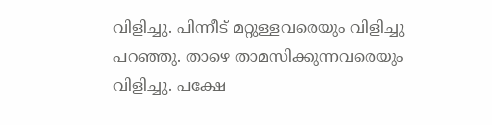വിളിച്ചു. പിന്നീട് മറ്റുള്ളവരെയും വിളിച്ചു പറഞ്ഞു. താഴെ താമസിക്കുന്നവരെയും വിളിച്ചു. പക്ഷേ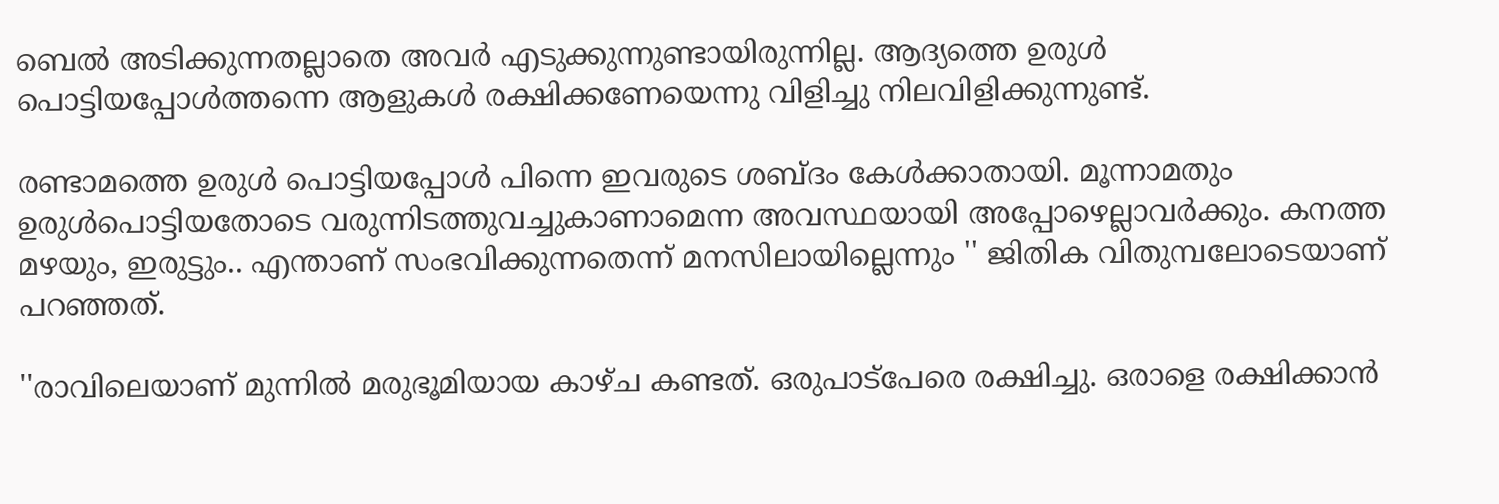ബെല്‍ അടിക്കുന്നതല്ലാതെ അവര്‍ എടുക്കുന്നുണ്ടായിരുന്നില്ല. ആദ്യത്തെ ഉരുള്‍ പൊട്ടിയപ്പോള്‍ത്തന്നെ ആളുകള്‍ രക്ഷിക്കണേയെന്നു വിളിച്ചു നിലവിളിക്കുന്നുണ്ട്.

രണ്ടാമത്തെ ഉരുള്‍ പൊട്ടിയപ്പോള്‍ പിന്നെ ഇവരുടെ ശബ്ദം കേള്‍ക്കാതായി. മൂന്നാമതും ഉരുള്‍പൊട്ടിയതോടെ വരുന്നിടത്തുവച്ചുകാണാമെന്ന അവസ്ഥയായി അപ്പോഴെല്ലാവര്‍ക്കും. കനത്ത മഴയും, ഇരുട്ടും.. എന്താണ് സംഭവിക്കുന്നതെന്ന് മനസിലായില്ലെന്നും '' ജിതിക വിതുമ്പലോടെയാണ് പറഞ്ഞത്.

''രാവിലെയാണ് മുന്നില്‍ മരുഭൂമിയായ കാഴ്ച കണ്ടത്. ഒരുപാട്‌പേരെ രക്ഷിച്ചു. ഒരാളെ രക്ഷിക്കാന്‍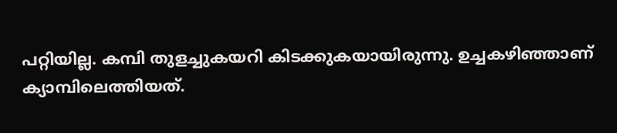പറ്റിയില്ല. കമ്പി തുളച്ചുകയറി കിടക്കുകയായിരുന്നു. ഉച്ചകഴിഞ്ഞാണ് ക്യാമ്പിലെത്തിയത്.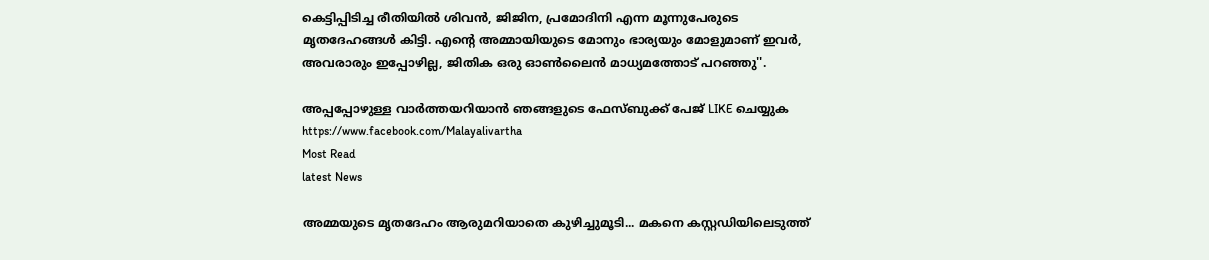കെട്ടിപ്പിടിച്ച രീതിയില്‍ ശിവന്‍, ജിജിന, പ്രമോദിനി എന്ന മൂന്നുപേരുടെ മൃതദേഹങ്ങള്‍ കിട്ടി. എന്റെ അമ്മായിയുടെ മോനും ഭാര്യയും മോളുമാണ് ഇവര്‍, അവരാരും ഇപ്പോഴില്ല, ജിതിക ഒരു ഓണ്‍ലൈന്‍ മാധ്യമത്തോട് പറഞ്ഞു''.

അപ്പപ്പോഴുള്ള വാര്‍ത്തയറിയാന്‍ ഞങ്ങളുടെ ഫേസ്‌ബുക്ക്‌ പേജ് LIKE ചെയ്യുക
https://www.facebook.com/Malayalivartha
Most Read
latest News

അമ്മയുടെ മൃതദേഹം ആരുമറിയാതെ കുഴിച്ചുമൂടി... മകനെ കസ്റ്റഡിയിലെടുത്ത്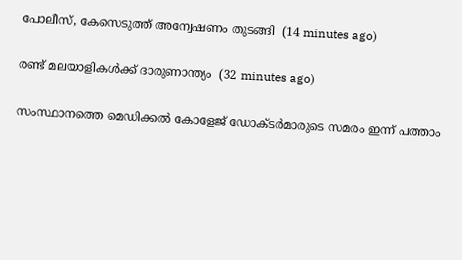പോലീസ്, കേസെടുത്ത് അന്വേഷണം തുടങ്ങി  (14 minutes ago)

രണ്ട് മലയാളികള്‍ക്ക് ദാരുണാന്ത്യം  (32 minutes ago)

സംസ്ഥാനത്തെ മെഡിക്കൽ കോളേജ് ഡോക്ടർമാരുടെ സമരം ഇന്ന് പത്താം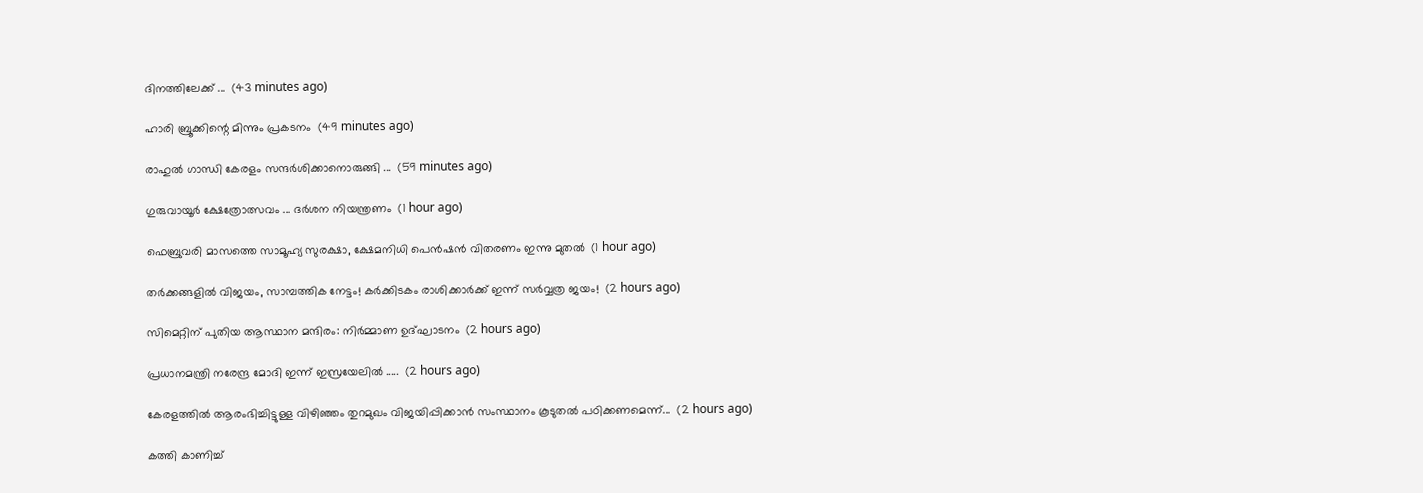ദിനത്തിലേക്ക് ...  (43 minutes ago)

ഹാരി ബ്രൂക്കിന്റെ മിന്നും പ്രകടനം  (49 minutes ago)

രാഹുൽ ഗാന്ധി കേരളം സന്ദർശിക്കാനൊരുങ്ങി ...  (59 minutes ago)

ഗുരുവായൂർ ക്ഷേത്രോത്സവം ... ദർശന നിയന്ത്രണം  (1 hour ago)

ഫെബ്രുവരി മാസത്തെ സാമൂഹ്യ സുരക്ഷാ, ക്ഷേമനിധി പെന്‍ഷന്‍ വിതരണം ഇന്നു മുതല്‍  (1 hour ago)

തർക്കങ്ങളിൽ വിജയം, സാമ്പത്തിക നേട്ടം! കർക്കിടകം രാശിക്കാർക്ക് ഇന്ന് സർവ്വത്ര ജയം!  (2 hours ago)

സിമെറ്റിന് പുതിയ ആസ്ഥാന മന്ദിരം: നിര്‍മ്മാണ ഉദ്ഘാടനം  (2 hours ago)

പ്രധാനമന്ത്രി നരേന്ദ്ര മോദി ഇന്ന് ഇസ്രയേലിൽ .....  (2 hours ago)

കേരളത്തിൽ ആരംഭിച്ചിട്ടുള്ള വിഴിഞ്ഞം തുറമുഖം വിജയിപ്പിക്കാൻ സംസ്ഥാനം കൂടുതൽ പഠിക്കണമെന്ന്...  (2 hours ago)

കത്തി കാണിച്ച്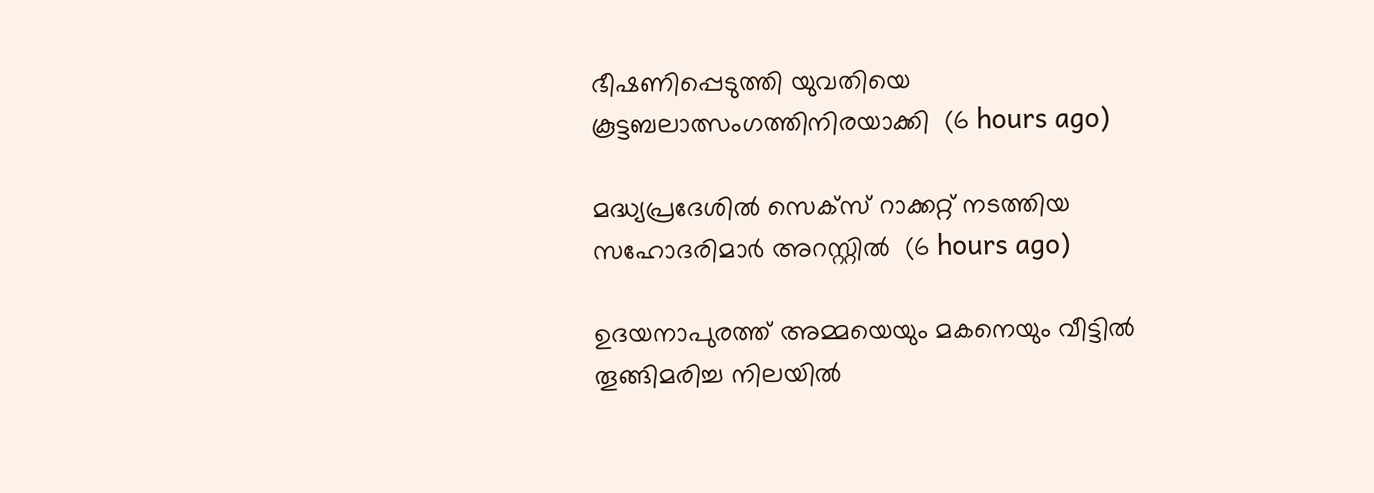ഭീഷണിപ്പെടുത്തി യുവതിയെ കൂട്ടബലാത്സംഗത്തിനിരയാക്കി  (6 hours ago)

മദ്ധ്യപ്രദേശില്‍ സെക്‌സ് റാക്കറ്റ് നടത്തിയ സഹോദരിമാര്‍ അറസ്റ്റില്‍  (6 hours ago)

ഉദയനാപുരത്ത് അമ്മയെയും മകനെയും വീട്ടില്‍ തൂങ്ങിമരിച്ച നിലയില്‍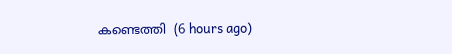കണ്ടെത്തി  (6 hours ago)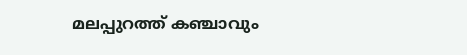മലപ്പുറത്ത് കഞ്ചാവും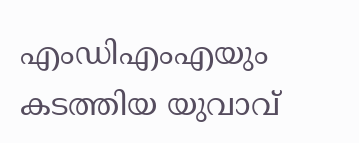എംഡിഎംഎയും കടത്തിയ യുവാവ്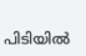പിടിയില്‍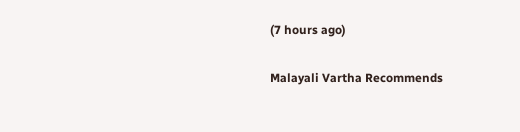(7 hours ago)

Malayali Vartha Recommends